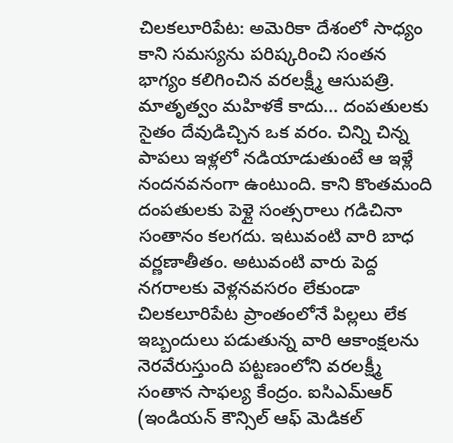చిలకలూరిపేట: అమెరికా దేశంలో సాధ్యం కాని సమస్యను పరిష్కరించి సంతన భాగ్యం కలిగించిన వరలక్ష్మీ ఆసుపత్రి. మాతృత్వం మహిళకే కాదు... దంపతులకు సైతం దేవుడిచ్చిన ఒక వరం. చిన్ని చిన్న పాపలు ఇళ్లలో నడియాడుతుంటే ఆ ఇళ్లే నందనవనంగా ఉంటుంది. కాని కొంతమంది దంపతులకు పెళ్లై సంత్సరాలు గడిచినా సంతానం కలగదు. ఇటువంటి వారి బాధ వర్ణణాతీతం. అటువంటి వారు పెద్ద నగరాలకు వెళ్లనవసరం లేకుండా చిలకలూరిపేట ప్రాంతంలోనే పిల్లలు లేక ఇబ్బందులు పడుతున్న వారి ఆకాంక్షలను నెరవేరుస్తుంది పట్టణంలోని వరలక్ష్మీ సంతాన సాఫల్య కేంద్రం. ఐసిఎమ్ఆర్ (ఇండియన్ కౌన్సిల్ ఆఫ్ మెడికల్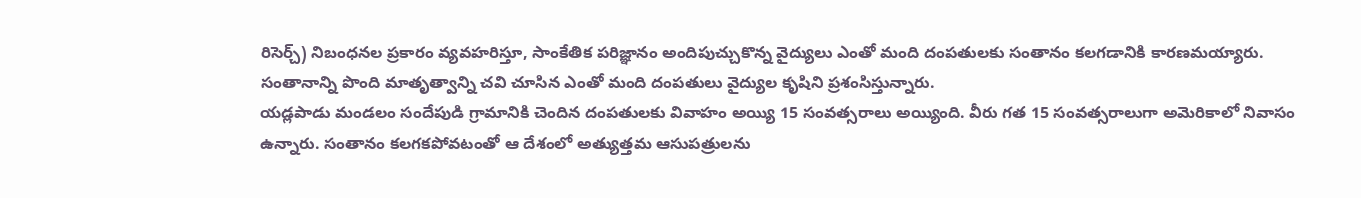రిసెర్చ్) నిబంధనల ప్రకారం వ్యవహరిస్తూ, సాంకేతిక పరిజ్ఞానం అందిపుచ్చుకొన్న వైద్యులు ఎంతో మంది దంపతులకు సంతానం కలగడానికి కారణమయ్యారు. సంతానాన్ని పొంది మాతృత్వాన్ని చవి చూసిన ఎంతో మంది దంపతులు వైద్యుల కృషిని ప్రశంసిస్తున్నారు.
యడ్లపాడు మండలం సందేపుడి గ్రామానికి చెందిన దంపతులకు వివాహం అయ్యి 15 సంవత్సరాలు అయ్యింది. వీరు గత 15 సంవత్సరాలుగా అమెరికాలో నివాసం ఉన్నారు. సంతానం కలగకపోవటంతో ఆ దేశంలో అత్యుత్తమ ఆసుపత్రులను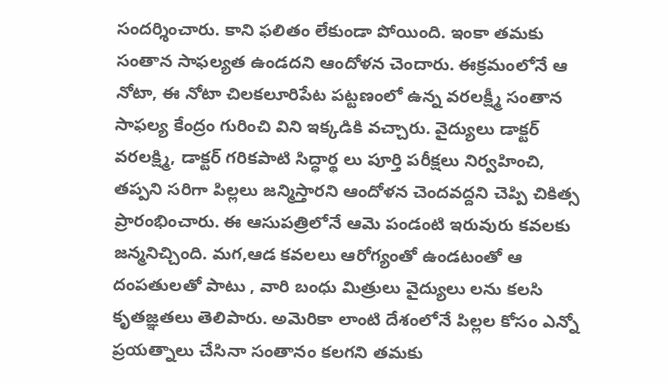సందర్శించారు. కాని ఫలితం లేకుండా పోయింది. ఇంకా తమకు సంతాన సాఫల్యత ఉండదని ఆందోళన చెందారు. ఈక్రమంలోనే ఆ నోటా, ఈ నోటా చిలకలూరిపేట పట్టణంలో ఉన్న వరలక్ష్మీ సంతాన సాఫల్య కేంద్రం గురించి విని ఇక్కడికి వచ్చారు. వైద్యులు డాక్టర్ వరలక్ష్మి, డాక్టర్ గరికపాటి సిద్ధార్థ లు పూర్తి పరీక్షలు నిర్వహించి, తప్పని సరిగా పిల్లలు జన్మిస్తారని ఆందోళన చెందవద్దని చెప్పి చికిత్స ప్రారంభించారు. ఈ ఆసుపత్రిలోనే ఆమె పండంటి ఇరువురు కవలకు జన్మనిచ్చింది. మగ,ఆడ కవలలు ఆరోగ్యంతో ఉండటంతో ఆ దంపతులతో పాటు , వారి బంధు మిత్రులు వైద్యులు లను కలసి కృతజ్ఞతలు తెలిపారు. అమెరికా లాంటి దేశంలోనే పిల్లల కోసం ఎన్నో ప్రయత్నాలు చేసినా సంతానం కలగని తమకు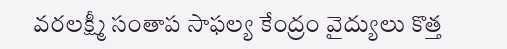వరలక్ష్మీ సంతాప సాఫల్య కేంద్రం వైద్యులు కొత్త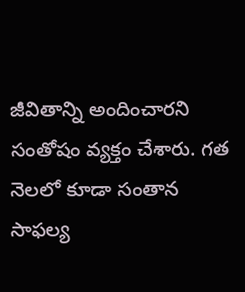జీవితాన్ని అందించారని సంతోషం వ్యక్తం చేశారు. గత నెలలో కూడా సంతాన సాఫల్య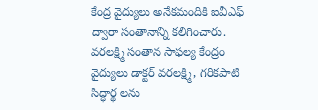కేంద్ర వైద్యులు అనేకమందికి ఐవీఎఫ్ ద్వారా సంతానాన్ని కలిగించారు. వరలక్ష్మి సంతాన సాఫల్య కేంద్రం వైద్యులు డాక్టర్ వరలక్ష్మి, గరికపాటి సిద్ధార్థ లను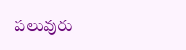పలువురు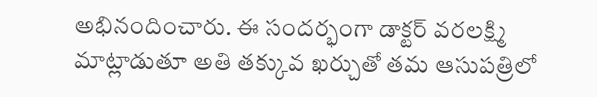అభినందించారు. ఈ సందర్భంగా డాక్టర్ వరలక్ష్మి మాట్లాడుతూ అతి తక్కువ ఖర్చుతో తమ ఆసుపత్రిలో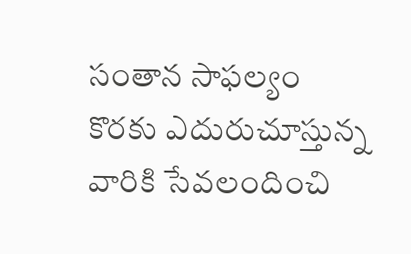సంతాన సాఫల్యం కొరకు ఎదురుచూస్తున్న వారికి సేవలందించి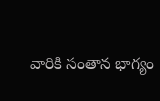వారికి సంతాన భాగ్యం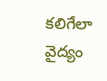కలిగేలా వైద్యం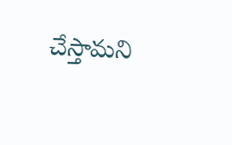చేస్తామని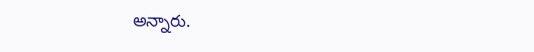అన్నారు.